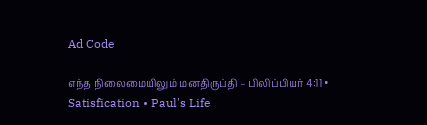Ad Code

எந்த நிலைமையிலும் மனதிருப்தி – பிலிப்பியர் 4:11 • Satisfication • Paul's Life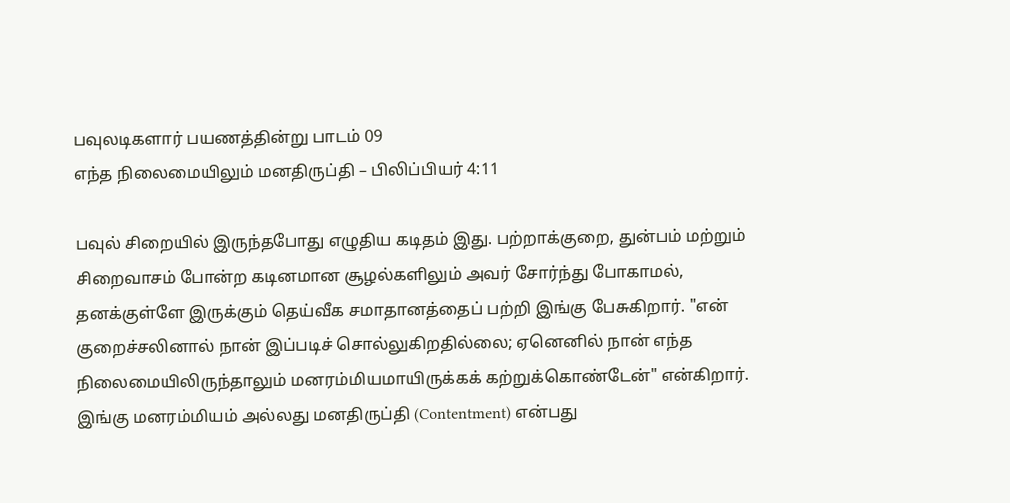பவுலடிகளார் பயணத்தின்று பாடம் 09
எந்த நிலைமையிலும் மனதிருப்தி – பிலிப்பியர் 4:11

பவுல் சிறையில் இருந்தபோது எழுதிய கடிதம் இது. பற்றாக்குறை, துன்பம் மற்றும் சிறைவாசம் போன்ற கடினமான சூழல்களிலும் அவர் சோர்ந்து போகாமல், தனக்குள்ளே இருக்கும் தெய்வீக சமாதானத்தைப் பற்றி இங்கு பேசுகிறார். "என் குறைச்சலினால் நான் இப்படிச் சொல்லுகிறதில்லை; ஏனெனில் நான் எந்த நிலைமையிலிருந்தாலும் மனரம்மியமாயிருக்கக் கற்றுக்கொண்டேன்" என்கிறார். இங்கு மனரம்மியம் அல்லது மனதிருப்தி (Contentment) என்பது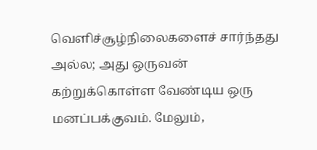வெளிச்சூழ்நிலைகளைச் சார்ந்தது அல்ல; அது ஒருவன் கற்றுக்கொள்ள வேண்டிய ஒரு மனப்பக்குவம். மேலும்,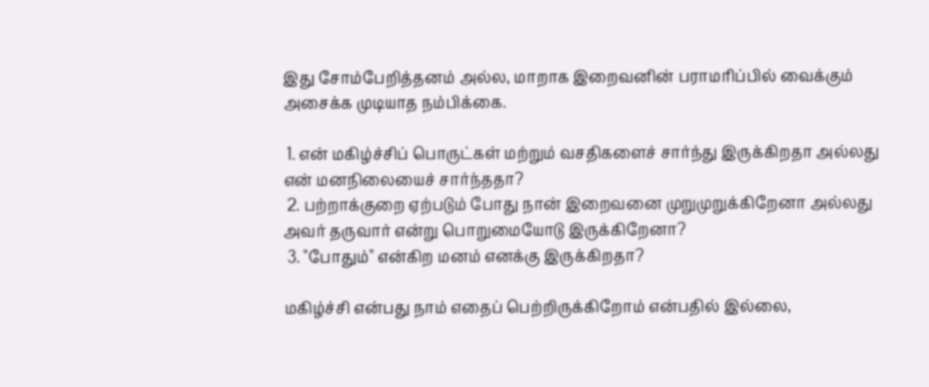இது சோம்பேறித்தனம் அல்ல, மாறாக இறைவனின் பராமரிப்பில் வைக்கும் அசைக்க முடியாத நம்பிக்கை.

 1. என் மகிழ்ச்சிப் பொருட்கள் மற்றும் வசதிகளைச் சார்ந்து இருக்கிறதா அல்லது என் மனநிலையைச் சார்ந்ததா?
 2. பற்றாக்குறை ஏற்படும் போது நான் இறைவனை முறுமுறுக்கிறேனா அல்லது அவர் தருவார் என்று பொறுமையோடு இருக்கிறேனா?
 3. "போதும்" என்கிற மனம் எனக்கு இருக்கிறதா?

மகிழ்ச்சி என்பது நாம் எதைப் பெற்றிருக்கிறோம் என்பதில் இல்லை,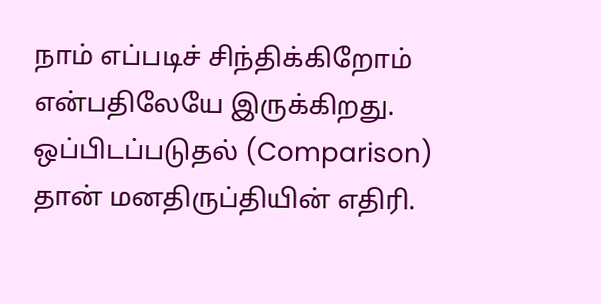நாம் எப்படிச் சிந்திக்கிறோம் என்பதிலேயே இருக்கிறது. ஒப்பிடப்படுதல் (Comparison) தான் மனதிருப்தியின் எதிரி.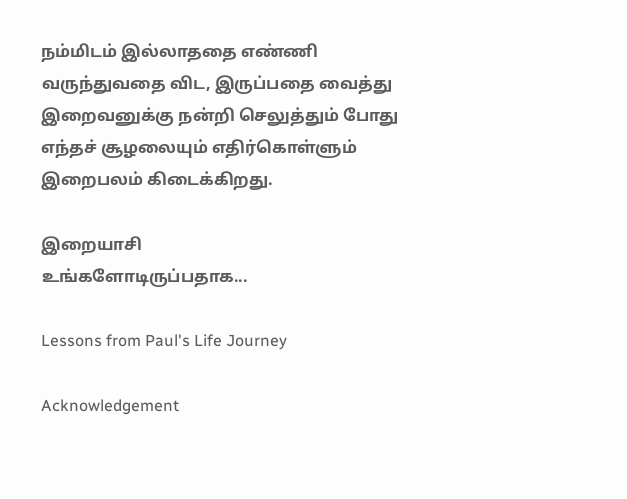நம்மிடம் இல்லாததை எண்ணி வருந்துவதை விட, இருப்பதை வைத்து இறைவனுக்கு நன்றி செலுத்தும் போது எந்தச் சூழலையும் எதிர்கொள்ளும் இறைபலம் கிடைக்கிறது.

இறையாசி
உங்களோடிருப்பதாக...

Lessons from Paul's Life Journey

Acknowledgement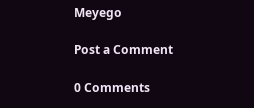Meyego

Post a Comment

0 Comments